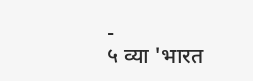-
५ व्या 'भारत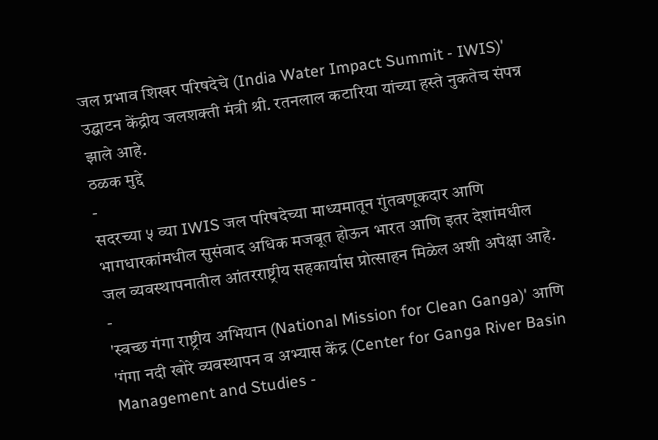जल प्रभाव शिखर परिषदेचे (India Water Impact Summit - IWIS)' उद्घाटन केंद्रीय जलशक्ती मंत्री श्री. रतनलाल कटारिया यांच्या हस्ते नुकतेच संपन्न झाले आहे.
ठळक मुद्दे
-
सदरच्या ५ व्या IWIS जल परिषदेच्या माध्यमातून गुंतवणूकदार आणि भागधारकांमधील सुसंवाद अधिक मजबूत होऊन भारत आणि इतर देशांमधील जल व्यवस्थापनातील आंतरराष्ट्रीय सहकार्यास प्रोत्साहन मिळेल अशी अपेक्षा आहे.
-
'स्वच्छ गंगा राष्ट्रीय अभियान (National Mission for Clean Ganga)' आणि 'गंगा नदी खोरे व्यवस्थापन व अभ्यास केंद्र (Center for Ganga River Basin Management and Studies -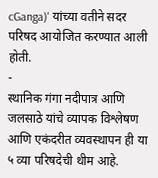cGanga)' यांच्या वतीने सदर परिषद आयोजित करण्यात आली होती.
-
स्थानिक गंगा नदीपात्र आणि जलसाठे यांचे व्यापक विश्लेषण आणि एकंदरीत व्यवस्थापन ही या ५ व्या परिषदेची थीम आहे.